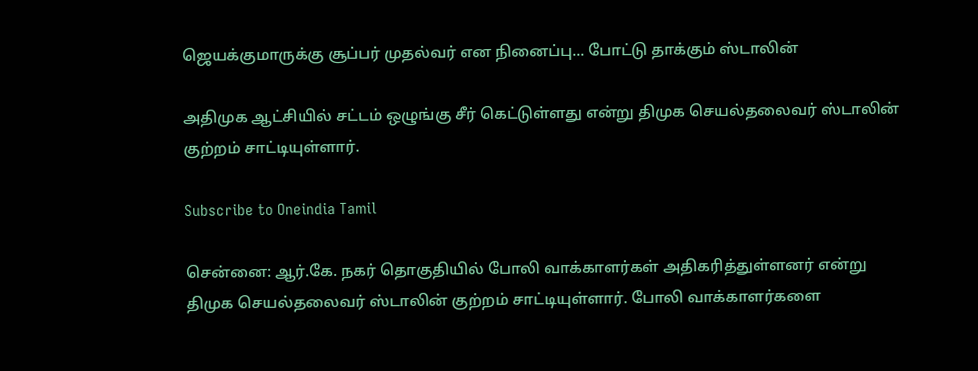ஜெயக்குமாருக்கு சூப்பர் முதல்வர் என நினைப்பு... போட்டு தாக்கும் ஸ்டாலின்

அதிமுக ஆட்சியில் சட்டம் ஒழுங்கு சீர் கெட்டுள்ளது என்று திமுக செயல்தலைவர் ஸ்டாலின் குற்றம் சாட்டியுள்ளார்.

Subscribe to Oneindia Tamil

சென்னை: ஆர்.கே. நகர் தொகுதியில் போலி வாக்காளர்கள் அதிகரித்துள்ளனர் என்று திமுக செயல்தலைவர் ஸ்டாலின் குற்றம் சாட்டியுள்ளார். போலி வாக்காளர்களை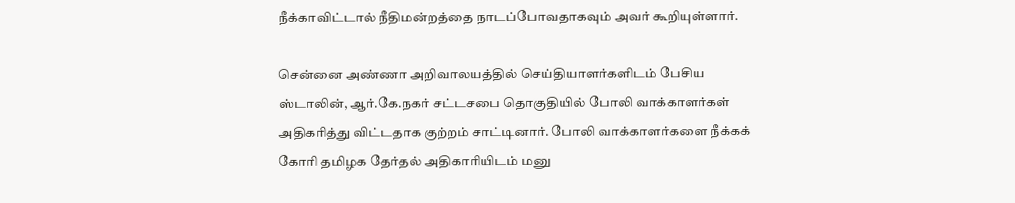நீக்காவிட்டால் நீதிமன்றத்தை நாடப்போவதாகவும் அவர் கூறியுள்ளார்.

சென்னை அண்ணா அறிவாலயத்தில் செய்தியாளர்களிடம் பேசிய ஸ்டாலின், ஆர்.கே.நகர் சட்டசபை தொகுதியில் போலி வாக்காளர்கள் அதிகரித்து விட்டதாக குற்றம் சாட்டினார். போலி வாக்காளர்களை நீக்கக் கோரி தமிழக தேர்தல் அதிகாரியிடம் மனு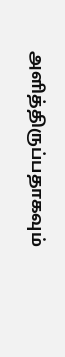அளித்திருப்பதாகவும்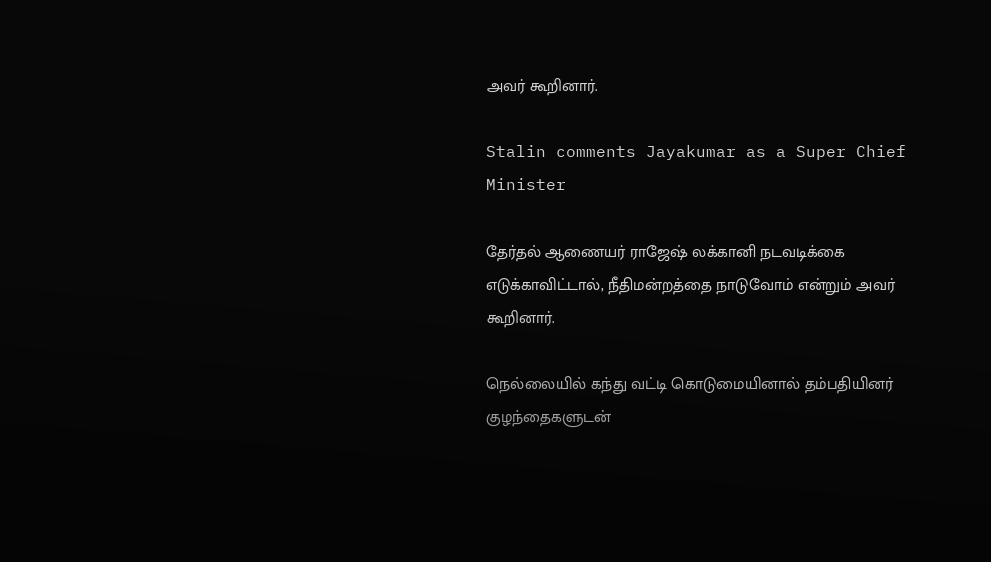அவர் கூறினார்.

Stalin comments Jayakumar as a Super Chief Minister

தேர்தல் ஆணையர் ராஜேஷ் லக்கானி நடவடிக்கை எடுக்காவிட்டால், நீதிமன்றத்தை நாடுவோம் என்றும் அவர் கூறினார்.

நெல்லையில் கந்து வட்டி கொடுமையினால் தம்பதியினர் குழந்தைகளுடன்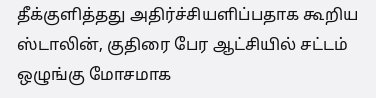தீக்குளித்தது அதிர்ச்சியளிப்பதாக கூறிய ஸ்டாலின், குதிரை பேர ஆட்சியில் சட்டம் ஒழுங்கு மோசமாக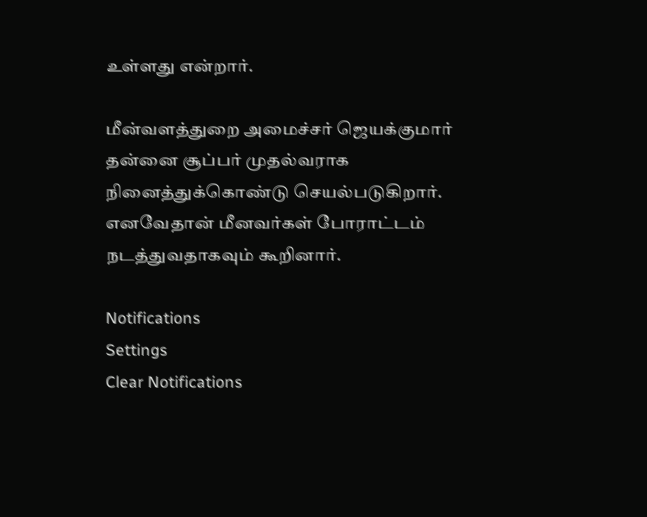உள்ளது என்றார்.

மீன்வளத்துறை அமைச்சர் ஜெயக்குமார் தன்னை சூப்பர் முதல்வராக நினைத்துக்கொண்டு செயல்படுகிறார். எனவேதான் மீனவர்கள் போராட்டம் நடத்துவதாகவும் கூறினார்.

Notifications
Settings
Clear Notifications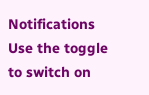Notifications
Use the toggle to switch on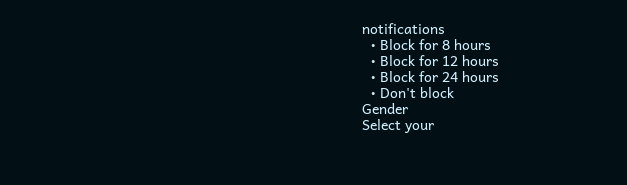notifications
  • Block for 8 hours
  • Block for 12 hours
  • Block for 24 hours
  • Don't block
Gender
Select your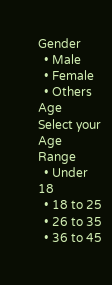Gender
  • Male
  • Female
  • Others
Age
Select your Age Range
  • Under 18
  • 18 to 25
  • 26 to 35
  • 36 to 45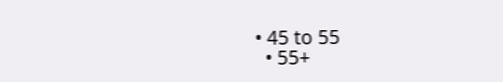• 45 to 55
  • 55+